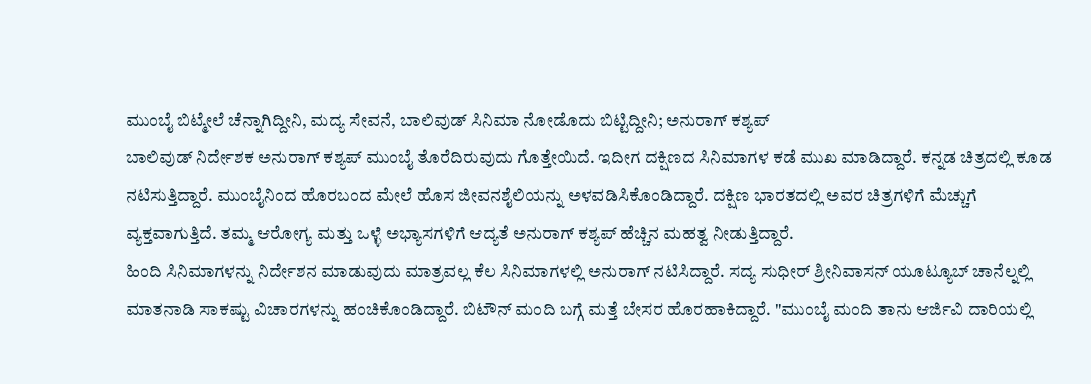ಮುಂಬೈ ಬಿಟ್ಮೇಲೆ ಚೆನ್ನಾಗಿದ್ದೀನಿ, ಮದ್ಯ ಸೇವನೆ, ಬಾಲಿವುಡ್ ಸಿನಿಮಾ ನೋಡೊದು ಬಿಟ್ಟಿದ್ದೀನಿ; ಅನುರಾಗ್ ಕಶ್ಯಪ್
ಬಾಲಿವುಡ್ ನಿರ್ದೇಶಕ ಅನುರಾಗ್ ಕಶ್ಯಪ್ ಮುಂಬೈ ತೊರೆದಿರುವುದು ಗೊತ್ತೇಯಿದೆ. ಇದೀಗ ದಕ್ಷಿಣದ ಸಿನಿಮಾಗಳ ಕಡೆ ಮುಖ ಮಾಡಿದ್ದಾರೆ. ಕನ್ನಡ ಚಿತ್ರದಲ್ಲಿ ಕೂಡ ನಟಿಸುತ್ತಿದ್ದಾರೆ. ಮುಂಬೈನಿಂದ ಹೊರಬಂದ ಮೇಲೆ ಹೊಸ ಜೀವನಶೈಲಿಯನ್ನು ಅಳವಡಿಸಿಕೊಂಡಿದ್ದಾರೆ. ದಕ್ಷಿಣ ಭಾರತದಲ್ಲಿ ಅವರ ಚಿತ್ರಗಳಿಗೆ ಮೆಚ್ಚುಗೆ ವ್ಯಕ್ತವಾಗುತ್ತಿದೆ. ತಮ್ಮ ಆರೋಗ್ಯ ಮತ್ತು ಒಳ್ಳೆ ಅಭ್ಯಾಸಗಳಿಗೆ ಆದ್ಯತೆ ಅನುರಾಗ್ ಕಶ್ಯಪ್ ಹೆಚ್ಚಿನ ಮಹತ್ವ ನೀಡುತ್ತಿದ್ದಾರೆ.
ಹಿಂದಿ ಸಿನಿಮಾಗಳನ್ನು ನಿರ್ದೇಶನ ಮಾಡುವುದು ಮಾತ್ರವಲ್ಲ ಕೆಲ ಸಿನಿಮಾಗಳಲ್ಲಿ ಅನುರಾಗ್ ನಟಿಸಿದ್ದಾರೆ. ಸದ್ಯ ಸುಧೀರ್ ಶ್ರೀನಿವಾಸನ್ ಯೂಟ್ಯೂಬ್ ಚಾನೆಲ್ನಲ್ಲಿ ಮಾತನಾಡಿ ಸಾಕಷ್ಟು ವಿಚಾರಗಳನ್ನು ಹಂಚಿಕೊಂಡಿದ್ದಾರೆ. ಬಿಟೌನ್ ಮಂದಿ ಬಗ್ಗೆ ಮತ್ತೆ ಬೇಸರ ಹೊರಹಾಕಿದ್ದಾರೆ. "ಮುಂಬೈ ಮಂದಿ ತಾನು ಆರ್ಜಿವಿ ದಾರಿಯಲ್ಲಿ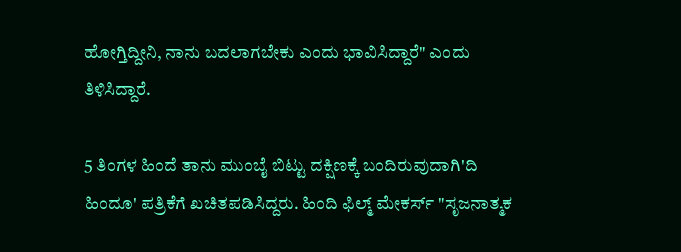ಹೋಗ್ತಿದ್ದೀನಿ, ನಾನು ಬದಲಾಗಬೇಕು ಎಂದು ಭಾವಿಸಿದ್ದಾರೆ" ಎಂದು ತಿಳಿಸಿದ್ದಾರೆ.

5 ತಿಂಗಳ ಹಿಂದೆ ತಾನು ಮುಂಬೈ ಬಿಟ್ಟು ದಕ್ಷಿಣಕ್ಕೆ ಬಂದಿರುವುದಾಗಿ'ದಿ ಹಿಂದೂ' ಪತ್ರಿಕೆಗೆ ಖಚಿತಪಡಿಸಿದ್ದರು. ಹಿಂದಿ ಫಿಲ್ಮ್ ಮೇಕರ್ಸ್ "ಸೃಜನಾತ್ಮಕ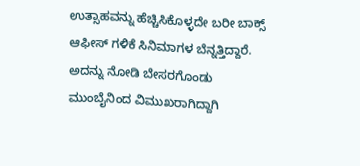ಉತ್ಸಾಹವನ್ನು ಹೆಚ್ಚಿಸಿಕೊಳ್ಳದೇ ಬರೀ ಬಾಕ್ಸ್ ಆಫೀಸ್ ಗಳಿಕೆ ಸಿನಿಮಾಗಳ ಬೆನ್ನತ್ತಿದ್ದಾರೆ. ಅದನ್ನು ನೋಡಿ ಬೇಸರಗೊಂಡು ಮುಂಬೈನಿಂದ ವಿಮುಖರಾಗಿದ್ದಾಗಿ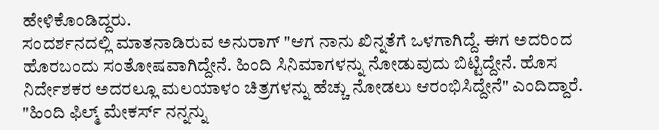ಹೇಳಿಕೊಂಡಿದ್ದರು.
ಸಂದರ್ಶನದಲ್ಲಿ ಮಾತನಾಡಿರುವ ಅನುರಾಗ್ "ಆಗ ನಾನು ಖಿನ್ನತೆಗೆ ಒಳಗಾಗಿದ್ದೆ. ಈಗ ಅದರಿಂದ ಹೊರಬಂದು ಸಂತೋಷವಾಗಿದ್ದೇನೆ. ಹಿಂದಿ ಸಿನಿಮಾಗಳನ್ನು ನೋಡುವುದು ಬಿಟ್ಟಿದ್ದೇನೆ. ಹೊಸ ನಿರ್ದೇಶಕರ ಅದರಲ್ಲೂ ಮಲಯಾಳಂ ಚಿತ್ರಗಳನ್ನು ಹೆಚ್ಚು ನೋಡಲು ಆರಂಭಿಸಿದ್ದೇನೆ" ಎಂದಿದ್ದಾರೆ. "ಹಿಂದಿ ಫಿಲ್ಮ್ ಮೇಕರ್ಸ್ ನನ್ನನ್ನು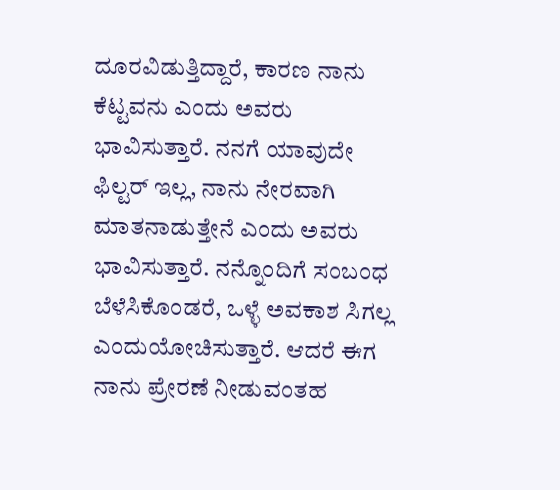ದೂರವಿಡುತ್ತಿದ್ದಾರೆ, ಕಾರಣ ನಾನು ಕೆಟ್ಟವನು ಎಂದು ಅವರು ಭಾವಿಸುತ್ತಾರೆ. ನನಗೆ ಯಾವುದೇ ಫಿಲ್ಟರ್ ಇಲ್ಲ, ನಾನು ನೇರವಾಗಿ ಮಾತನಾಡುತ್ತೇನೆ ಎಂದು ಅವರು ಭಾವಿಸುತ್ತಾರೆ. ನನ್ನೊಂದಿಗೆ ಸಂಬಂಧ ಬೆಳೆಸಿಕೊಂಡರೆ, ಒಳ್ಳೆ ಅವಕಾಶ ಸಿಗಲ್ಲ ಎಂದುಯೋಚಿಸುತ್ತಾರೆ. ಆದರೆ ಈಗ ನಾನು ಪ್ರೇರಣೆ ನೀಡುವಂತಹ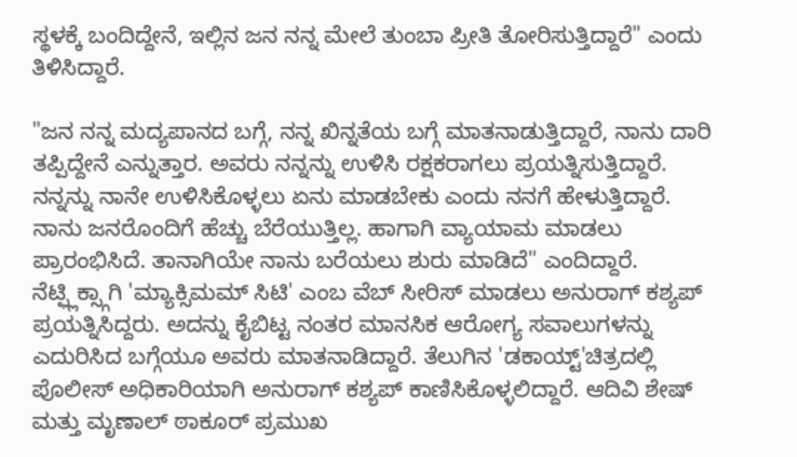ಸ್ಥಳಕ್ಕೆ ಬಂದಿದ್ದೇನೆ, ಇಲ್ಲಿನ ಜನ ನನ್ನ ಮೇಲೆ ತುಂಬಾ ಪ್ರೀತಿ ತೋರಿಸುತ್ತಿದ್ದಾರೆ" ಎಂದು ತಿಳಿಸಿದ್ದಾರೆ.

"ಜನ ನನ್ನ ಮದ್ಯಪಾನದ ಬಗ್ಗೆ, ನನ್ನ ಖಿನ್ನತೆಯ ಬಗ್ಗೆ ಮಾತನಾಡುತ್ತಿದ್ದಾರೆ, ನಾನು ದಾರಿ ತಪ್ಪಿದ್ದೇನೆ ಎನ್ನುತ್ತಾರ. ಅವರು ನನ್ನನ್ನು ಉಳಿಸಿ ರಕ್ಷಕರಾಗಲು ಪ್ರಯತ್ನಿಸುತ್ತಿದ್ದಾರೆ. ನನ್ನನ್ನು ನಾನೇ ಉಳಿಸಿಕೊಳ್ಳಲು ಏನು ಮಾಡಬೇಕು ಎಂದು ನನಗೆ ಹೇಳುತ್ತಿದ್ದಾರೆ. ನಾನು ಜನರೊಂದಿಗೆ ಹೆಚ್ಚು ಬೆರೆಯುತ್ತಿಲ್ಲ. ಹಾಗಾಗಿ ವ್ಯಾಯಾಮ ಮಾಡಲು ಪ್ರಾರಂಭಿಸಿದೆ. ತಾನಾಗಿಯೇ ನಾನು ಬರೆಯಲು ಶುರು ಮಾಡಿದೆ" ಎಂದಿದ್ದಾರೆ.
ನೆಟ್ಫ್ಲಿಕ್ಸ್ಗಾಗಿ 'ಮ್ಯಾಕ್ಸಿಮಮ್ ಸಿಟಿ' ಎಂಬ ವೆಬ್ ಸೀರಿಸ್ ಮಾಡಲು ಅನುರಾಗ್ ಕಶ್ಯಪ್ ಪ್ರಯತ್ನಿಸಿದ್ದರು. ಅದನ್ನು ಕೈಬಿಟ್ಟ ನಂತರ ಮಾನಸಿಕ ಆರೋಗ್ಯ ಸವಾಲುಗಳನ್ನು ಎದುರಿಸಿದ ಬಗ್ಗೆಯೂ ಅವರು ಮಾತನಾಡಿದ್ದಾರೆ. ತೆಲುಗಿನ 'ಡಕಾಯ್ಟ್'ಚಿತ್ರದಲ್ಲಿ ಪೊಲೀಸ್ ಅಧಿಕಾರಿಯಾಗಿ ಅನುರಾಗ್ ಕಶ್ಯಪ್ ಕಾಣಿಸಿಕೊಳ್ಳಲಿದ್ದಾರೆ. ಆದಿವಿ ಶೇಷ್ ಮತ್ತು ಮೃಣಾಲ್ ಠಾಕೂರ್ ಪ್ರಮುಖ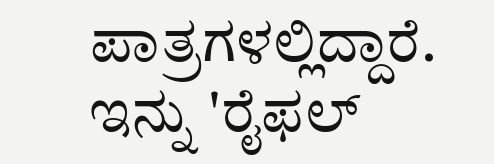ಪಾತ್ರಗಳಲ್ಲಿದ್ದಾರೆ. ಇನ್ನು 'ರೈಫಲ್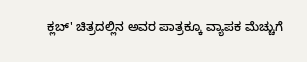ಕ್ಲಬ್' ಚಿತ್ರದಲ್ಲಿನ ಅವರ ಪಾತ್ರಕ್ಕೂ ವ್ಯಾಪಕ ಮೆಚ್ಚುಗೆ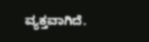ವ್ಯಕ್ತವಾಗಿದೆ.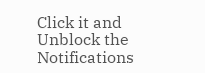Click it and Unblock the Notifications